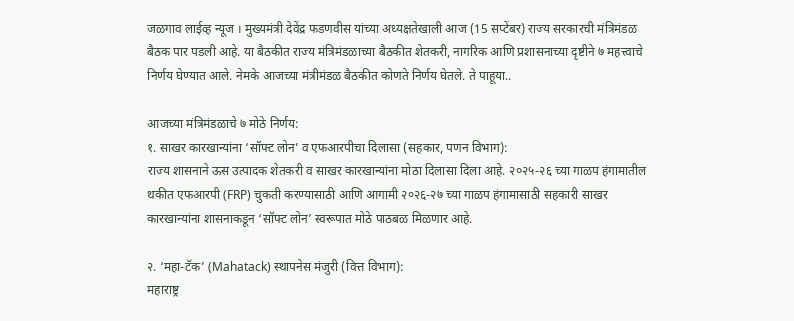जळगाव लाईव्ह न्यूज । मुख्यमंत्री देवेंद्र फडणवीस यांच्या अध्यक्षतेखाली आज (15 सप्टेंबर) राज्य सरकारची मंत्रिमंडळ बैठक पार पडली आहे. या बैठकीत राज्य मंत्रिमंडळाच्या बैठकीत शेतकरी, नागरिक आणि प्रशासनाच्या दृष्टीने ७ महत्त्वाचे निर्णय घेण्यात आले. नेमके आजच्या मंत्रीमंडळ बैठकीत कोणते निर्णय घेतले. ते पाहूया..

आजच्या मंत्रिमंडळाचे ७ मोठे निर्णय:
१. साखर कारखान्यांना ‘सॉफ्ट लोन’ व एफआरपीचा दिलासा (सहकार, पणन विभाग):
राज्य शासनाने ऊस उत्पादक शेतकरी व साखर कारखान्यांना मोठा दिलासा दिला आहे. २०२५-२६ च्या गाळप हंगामातील थकीत एफआरपी (FRP) चुकती करण्यासाठी आणि आगामी २०२६-२७ च्या गाळप हंगामासाठी सहकारी साखर कारखान्यांना शासनाकडून ‘सॉफ्ट लोन’ स्वरूपात मोठे पाठबळ मिळणार आहे.

२. ‘महा-टॅक’ (Mahatack) स्थापनेस मंजुरी (वित्त विभाग):
महाराष्ट्र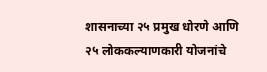शासनाच्या २५ प्रमुख धोरणे आणि २५ लोककल्याणकारी योजनांचे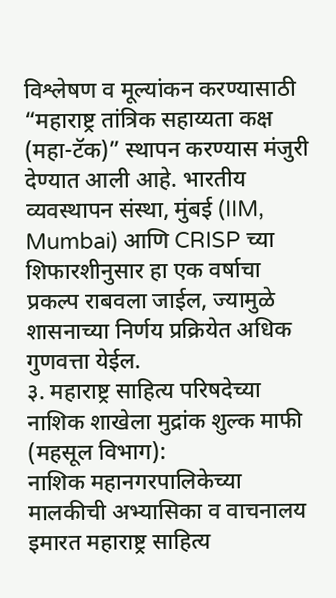विश्लेषण व मूल्यांकन करण्यासाठी “महाराष्ट्र तांत्रिक सहाय्यता कक्ष (महा-टॅक)” स्थापन करण्यास मंजुरी देण्यात आली आहे. भारतीय व्यवस्थापन संस्था, मुंबई (IIM, Mumbai) आणि CRISP च्या शिफारशीनुसार हा एक वर्षाचा प्रकल्प राबवला जाईल, ज्यामुळे शासनाच्या निर्णय प्रक्रियेत अधिक गुणवत्ता येईल.
३. महाराष्ट्र साहित्य परिषदेच्या नाशिक शाखेला मुद्रांक शुल्क माफी (महसूल विभाग):
नाशिक महानगरपालिकेच्या मालकीची अभ्यासिका व वाचनालय इमारत महाराष्ट्र साहित्य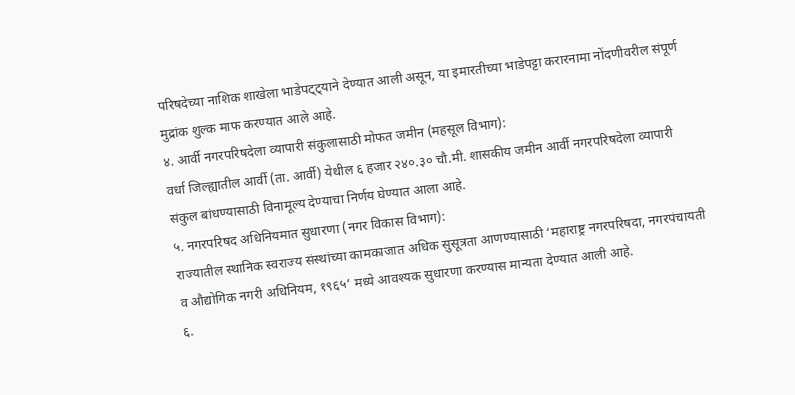परिषदेच्या नाशिक शाखेला भाडेपट्ट्याने देण्यात आली असून, या इमारतीच्या भाडेपट्टा करारनामा नोंदणीवरील संपूर्ण मुद्रांक शुल्क माफ करण्यात आले आहे.
४. आर्वी नगरपरिषदेला व्यापारी संकुलासाठी मोफत जमीन (महसूल विभाग):
वर्धा जिल्ह्यातील आर्वी (ता. आर्वी) येथील ६ हजार २४०.३० चौ.मी. शासकीय जमीन आर्वी नगरपरिषदेला व्यापारी संकुल बांधण्यासाठी विनामूल्य देण्याचा निर्णय घेण्यात आला आहे.
५. नगरपरिषद अधिनियमात सुधारणा (नगर विकास विभाग):
राज्यातील स्थानिक स्वराज्य संस्थांच्या कामकाजात अधिक सुसूत्रता आणण्यासाठी ‘महाराष्ट्र नगरपरिषदा, नगरपंचायती व औद्योगिक नगरी अधिनियम, १९६५’ मध्ये आवश्यक सुधारणा करण्यास मान्यता देण्यात आली आहे.
६.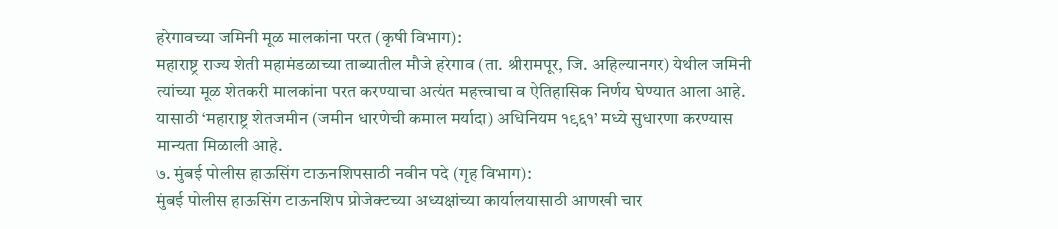हरेगावच्या जमिनी मूळ मालकांना परत (कृषी विभाग):
महाराष्ट्र राज्य शेती महामंडळाच्या ताब्यातील मौजे हरेगाव (ता. श्रीरामपूर, जि. अहिल्यानगर) येथील जमिनी त्यांच्या मूळ शेतकरी मालकांना परत करण्याचा अत्यंत महत्त्वाचा व ऐतिहासिक निर्णय घेण्यात आला आहे. यासाठी ‘महाराष्ट्र शेतजमीन (जमीन धारणेची कमाल मर्यादा) अधिनियम १९६१’ मध्ये सुधारणा करण्यास मान्यता मिळाली आहे.
७. मुंबई पोलीस हाऊसिंग टाऊनशिपसाठी नवीन पदे (गृह विभाग):
मुंबई पोलीस हाऊसिंग टाऊनशिप प्रोजेक्टच्या अध्यक्षांच्या कार्यालयासाठी आणखी चार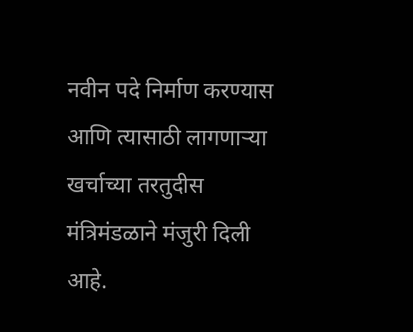नवीन पदे निर्माण करण्यास आणि त्यासाठी लागणाऱ्या खर्चाच्या तरतुदीस मंत्रिमंडळाने मंजुरी दिली आहे.